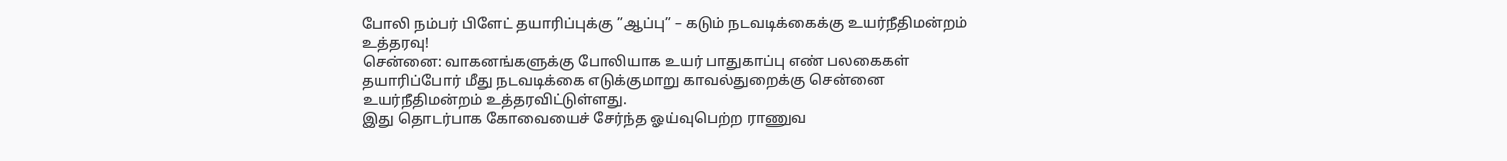போலி நம்பர் பிளேட் தயாரிப்புக்கு ”ஆப்பு” – கடும் நடவடிக்கைக்கு உயர்நீதிமன்றம் உத்தரவு!
சென்னை: வாகனங்களுக்கு போலியாக உயர் பாதுகாப்பு எண் பலகைகள் தயாரிப்போர் மீது நடவடிக்கை எடுக்குமாறு காவல்துறைக்கு சென்னை உயர்நீதிமன்றம் உத்தரவிட்டுள்ளது.
இது தொடர்பாக கோவையைச் சேர்ந்த ஓய்வுபெற்ற ராணுவ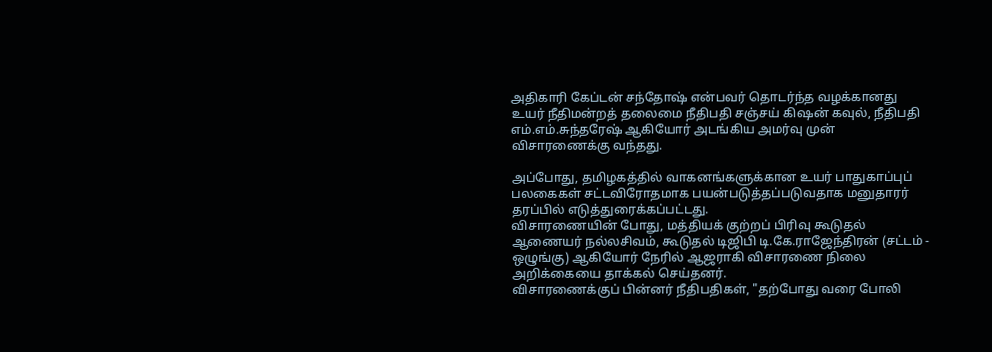அதிகாரி கேப்டன் சந்தோஷ் என்பவர் தொடர்ந்த வழக்கானது உயர் நீதிமன்றத் தலைமை நீதிபதி சஞ்சய் கிஷன் கவுல், நீதிபதி எம்.எம்.சுந்தரேஷ் ஆகியோர் அடங்கிய அமர்வு முன் விசாரணைக்கு வந்தது.

அப்போது, தமிழகத்தில் வாகனங்களுக்கான உயர் பாதுகாப்புப் பலகைகள் சட்டவிரோதமாக பயன்படுத்தப்படுவதாக மனுதாரர் தரப்பில் எடுத்துரைக்கப்பட்டது.
விசாரணையின் போது, மத்தியக் குற்றப் பிரிவு கூடுதல் ஆணையர் நல்லசிவம், கூடுதல் டிஜிபி டி.கே.ராஜேந்திரன் (சட்டம் - ஒழுங்கு) ஆகியோர் நேரில் ஆஜராகி விசாரணை நிலை அறிக்கையை தாக்கல் செய்தனர்.
விசாரணைக்குப் பின்னர் நீதிபதிகள், "தற்போது வரை போலி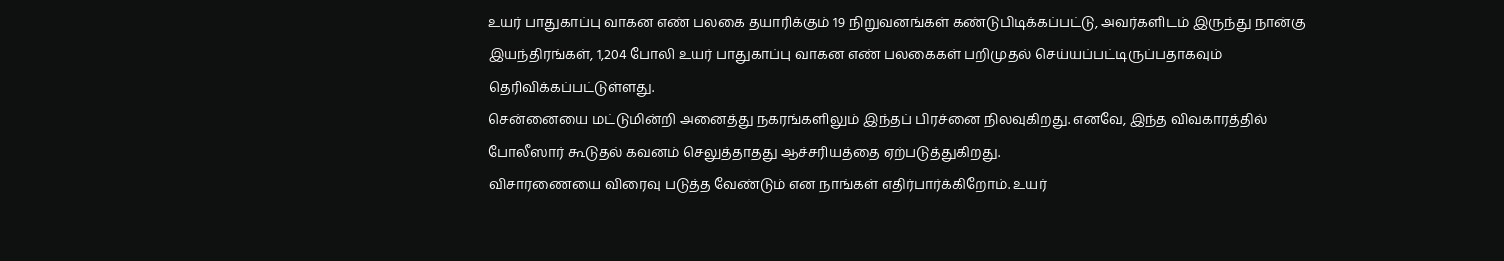உயர் பாதுகாப்பு வாகன எண் பலகை தயாரிக்கும் 19 நிறுவனங்கள் கண்டுபிடிக்கப்பட்டு, அவர்களிடம் இருந்து நான்கு இயந்திரங்கள், 1,204 போலி உயர் பாதுகாப்பு வாகன எண் பலகைகள் பறிமுதல் செய்யப்பட்டிருப்பதாகவும் தெரிவிக்கப்பட்டுள்ளது.
சென்னையை மட்டுமின்றி அனைத்து நகரங்களிலும் இந்தப் பிரச்னை நிலவுகிறது. எனவே, இந்த விவகாரத்தில் போலீஸார் கூடுதல் கவனம் செலுத்தாதது ஆச்சரியத்தை ஏற்படுத்துகிறது.
விசாரணையை விரைவு படுத்த வேண்டும் என நாங்கள் எதிர்பார்க்கிறோம். உயர்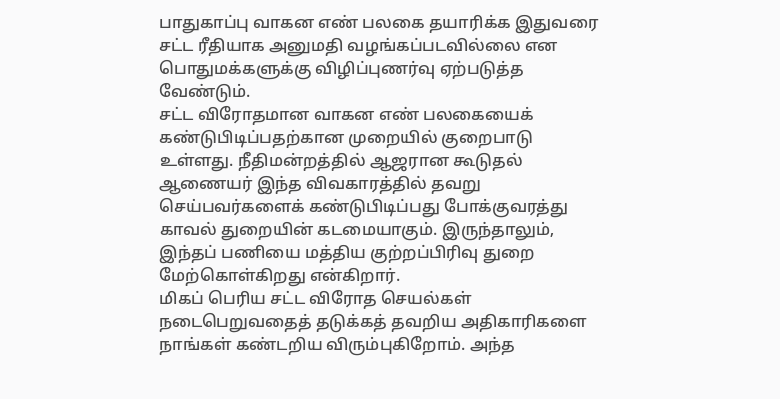பாதுகாப்பு வாகன எண் பலகை தயாரிக்க இதுவரை சட்ட ரீதியாக அனுமதி வழங்கப்படவில்லை என பொதுமக்களுக்கு விழிப்புணர்வு ஏற்படுத்த வேண்டும்.
சட்ட விரோதமான வாகன எண் பலகையைக் கண்டுபிடிப்பதற்கான முறையில் குறைபாடு உள்ளது. நீதிமன்றத்தில் ஆஜரான கூடுதல் ஆணையர் இந்த விவகாரத்தில் தவறு செய்பவர்களைக் கண்டுபிடிப்பது போக்குவரத்து காவல் துறையின் கடமையாகும். இருந்தாலும், இந்தப் பணியை மத்திய குற்றப்பிரிவு துறை மேற்கொள்கிறது என்கிறார்.
மிகப் பெரிய சட்ட விரோத செயல்கள் நடைபெறுவதைத் தடுக்கத் தவறிய அதிகாரிகளை நாங்கள் கண்டறிய விரும்புகிறோம். அந்த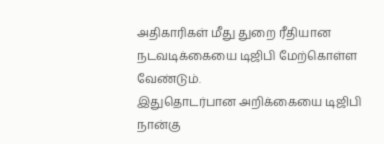அதிகாரிகள் மீது துறை ரீதியான நடவடிக்கையை டிஜிபி மேற்கொள்ள வேண்டும்.
இதுதொடர்பான அறிக்கையை டிஜிபி நான்கு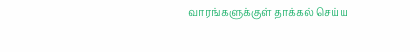வாரங்களுக்குள் தாக்கல் செய்ய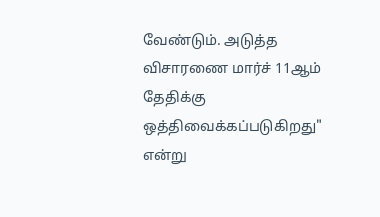வேண்டும். அடுத்த விசாரணை மார்ச் 11ஆம் தேதிக்கு ஒத்திவைக்கப்படுகிறது" என்று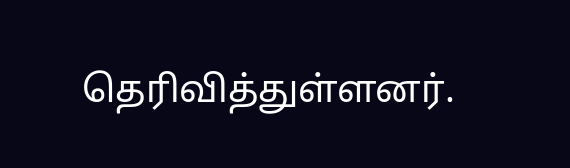தெரிவித்துள்ளனர்.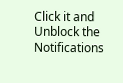Click it and Unblock the Notifications